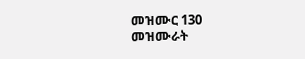መዝሙር 130
መዝሙራት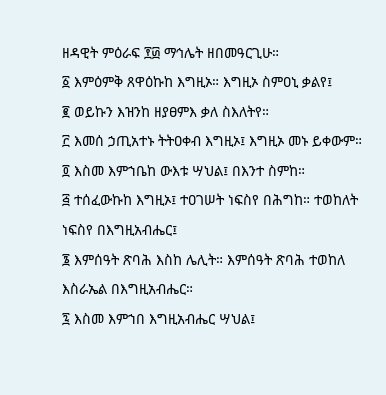ዘዳዊት ምዕራፍ ፻፴ ማኅሌት ዘበመዓርጊሁ።
፩ እምዕምቅ ጸዋዕኩከ እግዚኦ። እግዚኦ ስምዐኒ ቃልየ፤
፪ ወይኩን እዝንከ ዘያፀምእ ቃለ ስእለትየ።
፫ እመሰ ኃጢአተኑ ትትዐቀብ እግዚኦ፤ እግዚኦ መኑ ይቀውም።
፬ እስመ እምኀቤከ ውእቱ ሣህል፤ በእንተ ስምከ።
፭ ተሰፈውኩከ እግዚኦ፤ ተዐገሠት ነፍስየ በሕግከ። ተወከለት ነፍስየ በእግዚአብሔር፤
፮ እምሰዓት ጽባሕ እስከ ሌሊት። እምሰዓት ጽባሕ ተወከለ እስራኤል በእግዚአብሔር።
፯ እስመ እምኀበ እግዚአብሔር ሣህል፤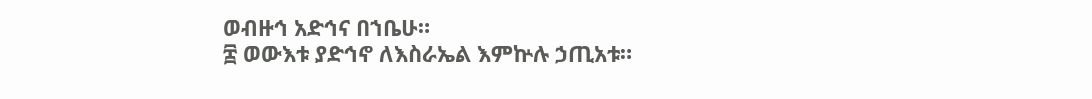ወብዙኅ አድኅና በኀቤሁ።
፰ ወውእቱ ያድኅኖ ለእስራኤል እምኵሉ ኃጢአቱ።